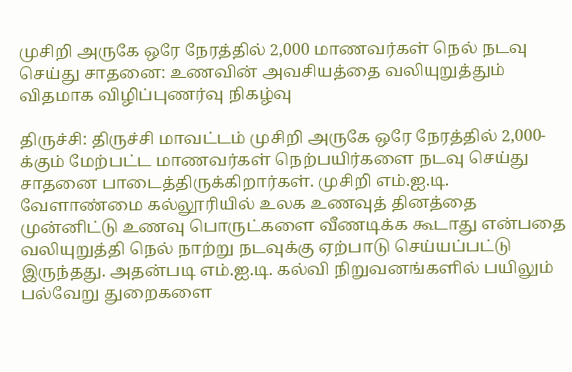முசிறி அருகே ஒரே நேரத்தில் 2,000 மாணவர்கள் நெல் நடவு செய்து சாதனை: உணவின் அவசியத்தை வலியுறுத்தும் விதமாக விழிப்புணர்வு நிகழ்வு

திருச்சி: திருச்சி மாவட்டம் முசிறி அருகே ஒரே நேரத்தில் 2,000-க்கும் மேற்பட்ட மாணவர்கள் நெற்பயிர்களை நடவு செய்து சாதனை பாடைத்திருக்கிறார்கள். முசிறி எம்.ஐ.டி. வேளாண்மை கல்லூரியில் உலக உணவுத் தினத்தை முன்னிட்டு உணவு பொருட்களை வீணடிக்க கூடாது என்பதை வலியுறுத்தி நெல் நாற்று நடவுக்கு ஏற்பாடு செய்யப்பட்டு இருந்தது. அதன்படி எம்.ஐ.டி. கல்வி நிறுவனங்களில் பயிலும் பல்வேறு துறைகளை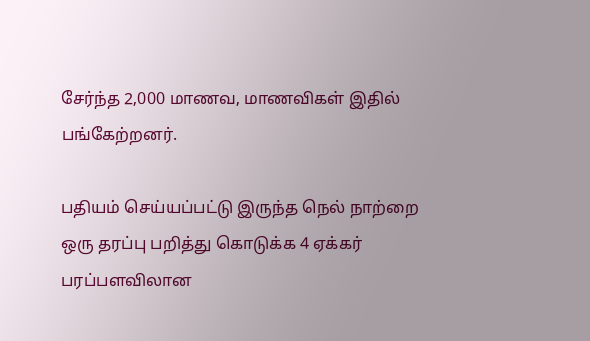சேர்ந்த 2,000 மாணவ, மாணவிகள் இதில் பங்கேற்றனர்.

பதியம் செய்யப்பட்டு இருந்த நெல் நாற்றை ஒரு தரப்பு பறித்து கொடுக்க 4 ஏக்கர் பரப்பளவிலான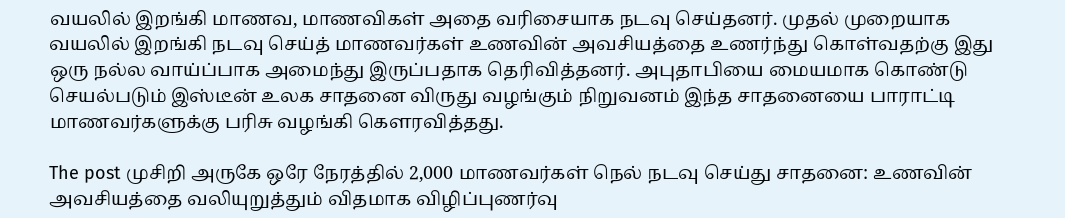வயலில் இறங்கி மாணவ, மாணவிகள் அதை வரிசையாக நடவு செய்தனர். முதல் முறையாக வயலில் இறங்கி நடவு செய்த் மாணவர்கள் உணவின் அவசியத்தை உணர்ந்து கொள்வதற்கு இது ஒரு நல்ல வாய்ப்பாக அமைந்து இருப்பதாக தெரிவித்தனர். அபுதாபியை மையமாக கொண்டு செயல்படும் இஸ்டீன் உலக சாதனை விருது வழங்கும் நிறுவனம் இந்த சாதனையை பாராட்டி மாணவர்களுக்கு பரிசு வழங்கி கெளரவித்தது.

The post முசிறி அருகே ஒரே நேரத்தில் 2,000 மாணவர்கள் நெல் நடவு செய்து சாதனை: உணவின் அவசியத்தை வலியுறுத்தும் விதமாக விழிப்புணர்வு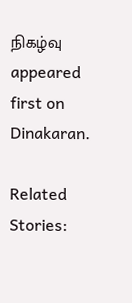நிகழ்வு appeared first on Dinakaran.

Related Stories: